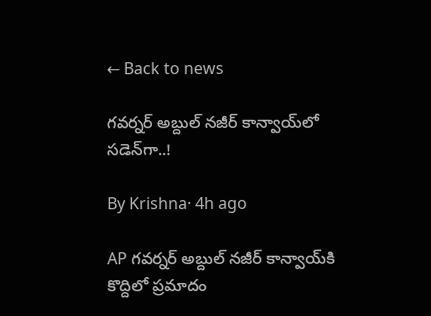← Back to news

గవర్నర్ అబ్దుల్ నజీర్ కాన్వాయ్‌‌లో సడెన్‌గా..!

By Krishna· 4h ago

AP గవర్నర్ అబ్దుల్ నజీర్ కాన్వాయ్‌కి కొద్దిలో ప్రమాదం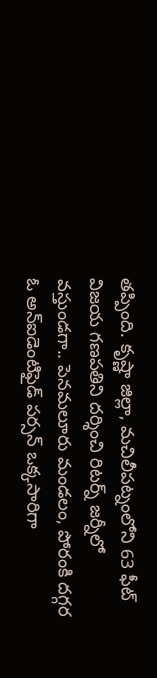తప్పింది. కృష్ణా జిల్లా, మచిలీపట్నంలోని 63 ఫీట్ విజయ గణపతిని దర్శించి రిటర్న్ జర్నీలో వస్తుండగా.. పెనమలూరు మండలం, పోరంకి దగ్గర ఓ అన్‌ఐడెంటిఫైడ్ పర్సన్ ఒక్కసారిగా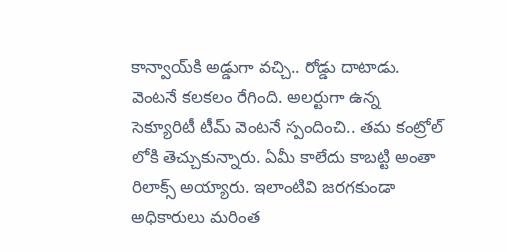కాన్వాయ్‌కి అడ్డుగా వచ్చి.. రోడ్డు దాటాడు. వెంటనే కలకలం రేగింది. అలర్టుగా ఉన్న సెక్యూరిటీ టీమ్ వెంటనే స్పందించి.. తమ కంట్రోల్ లోకి తెచ్చుకున్నారు. ఏమీ కాలేదు కాబట్టి అంతా రిలాక్స్ అయ్యారు. ఇలాంటివి జరగకుండా అధికారులు మరింత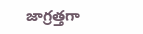జాగ్రత్తగా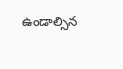ఉండాల్సిన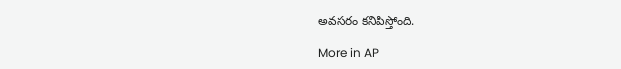అవసరం కనిపిస్తోంది.

More in AP